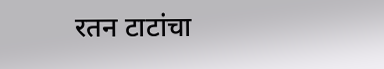रतन टाटांचा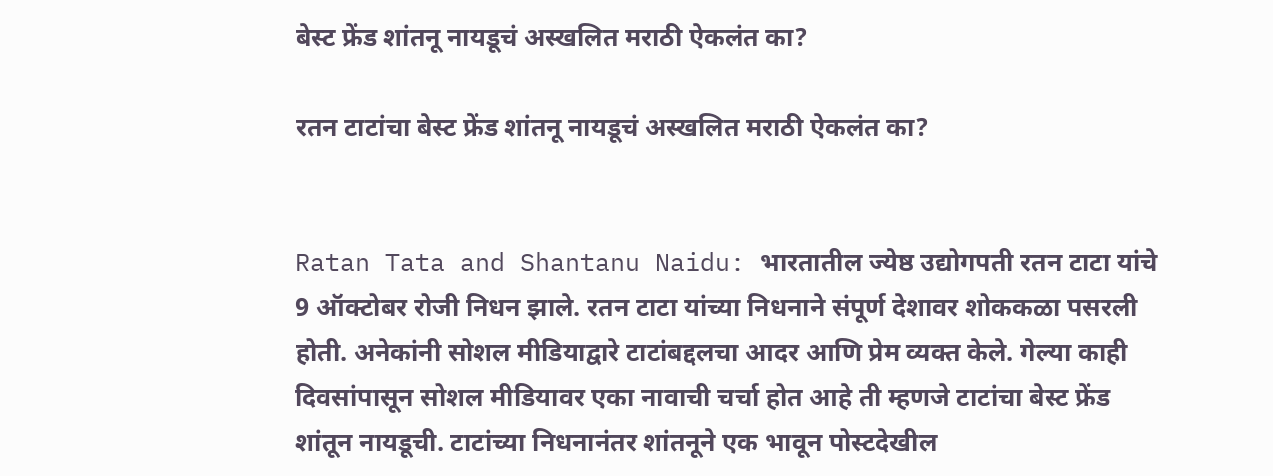बेस्ट फ्रेंड शांतनू नायडूचं अस्खलित मराठी ऐकलंत का?

रतन टाटांचा बेस्ट फ्रेंड शांतनू नायडूचं अस्खलित मराठी ऐकलंत का?


Ratan Tata and Shantanu Naidu: भारतातील ज्येष्ठ उद्योगपती रतन टाटा यांचे 9 ऑक्टोबर रोजी निधन झाले. रतन टाटा यांच्या निधनाने संपूर्ण देशावर शोककळा पसरली होती. अनेकांनी सोशल मीडियाद्वारे टाटांबद्दलचा आदर आणि प्रेम व्यक्त केले. गेल्या काही दिवसांपासून सोशल मीडियावर एका नावाची चर्चा होत आहे ती म्हणजे टाटांचा बेस्ट फ्रेंड शांतून नायडूची. टाटांच्या निधनानंतर शांतनूने एक भावून पोस्टदेखील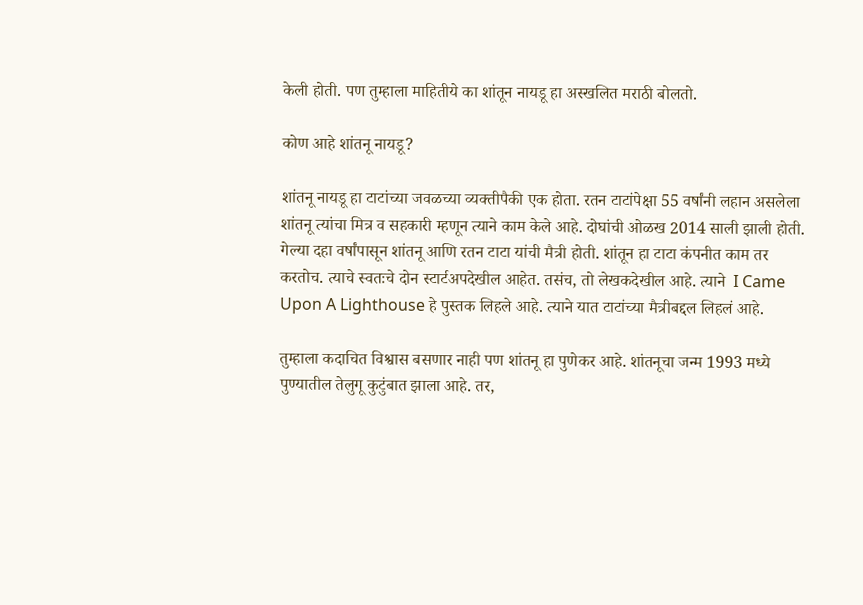केली होती. पण तुम्हाला माहितीये का शांतून नायडू हा अस्खलित मराठी बोलतो.

कोण आहे शांतनू नायडू?

शांतनू नायडू हा टाटांच्या जवळच्या व्यक्तीपैकी एक होता. रतन टाटांपेक्षा 55 वर्षांनी लहान असलेला शांतनू त्यांचा मित्र व सहकारी म्हणून त्याने काम केले आहे. दोघांची ओळख 2014 साली झाली होती. गेल्या दहा वर्षांपासून शांतनू आणि रतन टाटा यांची मैत्री होती. शांतून हा टाटा कंपनीत काम तर करतोच. त्याचे स्वतःचे दोन स्टार्टअपदेखील आहेत. तसंच, तो लेखकदेखील आहे. त्याने  I Came Upon A Lighthouse हे पुस्तक लिहले आहे. त्याने यात टाटांच्या मैत्रीबद्दल लिहलं आहे.

तुम्हाला कदाचित विश्वास बसणार नाही पण शांतनू हा पुणेकर आहे. शांतनूचा जन्म 1993 मध्ये पुण्यातील तेलुगू कुटुंबात झाला आहे. तर,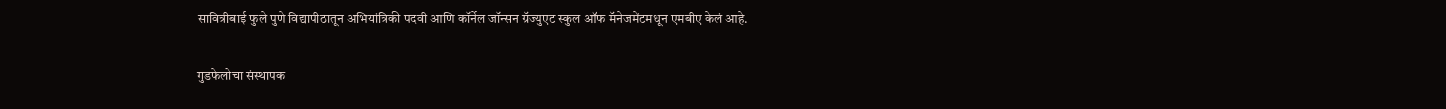सावित्रीबाई फुले पुणे विद्यापीठातून अभियांत्रिकी पदवी आणि कॉर्नेल जॉन्सन ग्रॅज्युएट स्कुल ऑफ मॅनेजमेंटमधून एमबीए केलं आहे.

गुडफेलोचा संस्थापक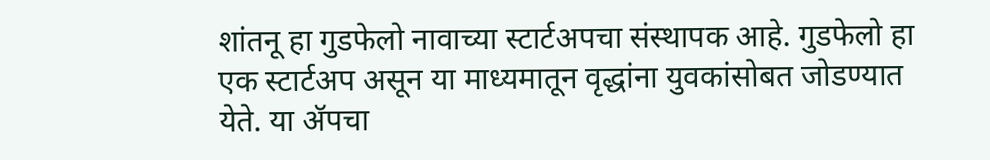शांतनू हा गुडफेलो नावाच्या स्टार्टअपचा संस्थापक आहे. गुडफेलो हा एक स्टार्टअप असून या माध्यमातून वृद्धांना युवकांसोबत जोडण्यात येते. या ॲपचा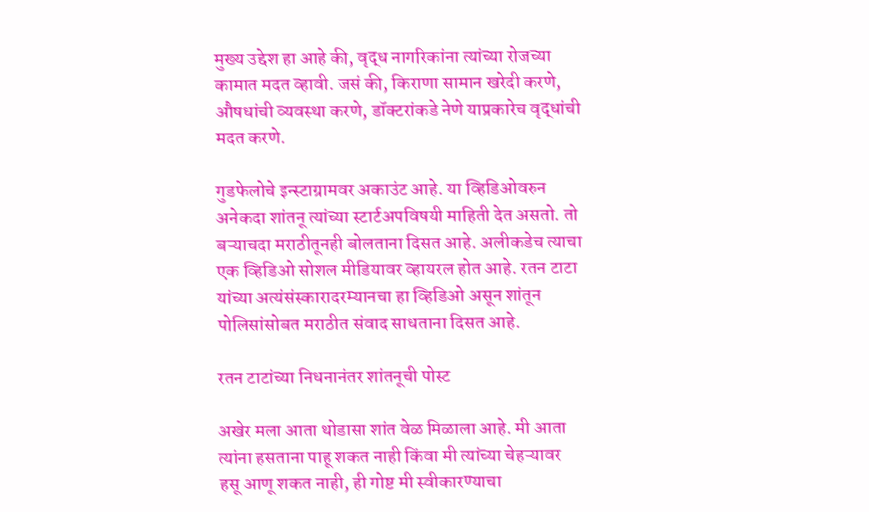मुख्य उद्देश हा आहे की, वृद्ध नागरिकांना त्यांच्या रोजच्या कामात मदत व्हावी. जसं की, किराणा सामान खरेदी करणे, औषधांची व्यवस्था करणे, डॉक्टरांकडे नेणे याप्रकारेच वृद्धांची मदत करणे.

गुडफेलोचे इन्स्टाग्रामवर अकाउंट आहे. या व्हिडिओवरुन अनेकदा शांतनू त्यांच्या स्टार्टअपविषयी माहिती देत असतो. तो बऱ्याचदा मराठीतूनही बोलताना दिसत आहे. अलीकडेच त्याचा एक व्हिडिओ सोशल मीडियावर व्हायरल होत आहे. रतन टाटा यांच्या अत्यंसंस्कारादरम्यानचा हा व्हिडिओ असून शांतून पोलिसांसोबत मराठीत संवाद साधताना दिसत आहे.

रतन टाटांच्या निधनानंतर शांतनूची पोस्ट

अखेर मला आता थोडासा शांत वेळ मिळाला आहे. मी आता त्यांना हसताना पाहू शकत नाही किंवा मी त्यांच्या चेहऱ्यावर हसू आणू शकत नाही, ही गोष्ट मी स्वीकारण्याचा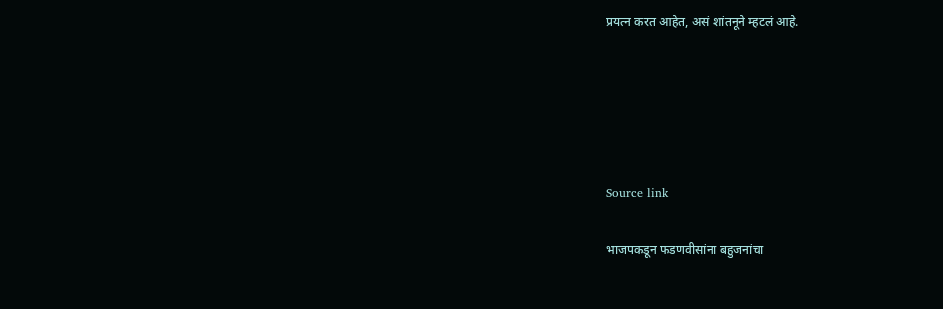प्रयत्न करत आहेत, असं शांतनूने म्हटलं आहे.





Source link

भाजपकडून फडणवीसांना बहुजनांचा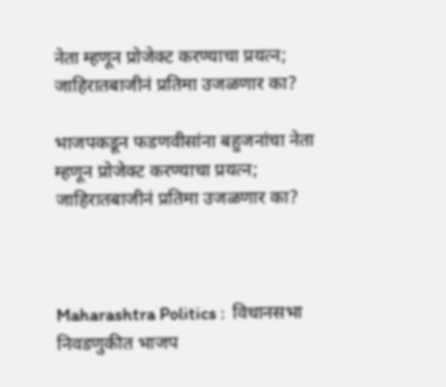नेता म्हणून प्रोजेक्ट करण्याचा प्रयत्न; जाहिरातबाजीनं प्रतिमा उजळणार का?

भाजपकडून फडणवीसांना बहुजनांचा नेता म्हणून प्रोजेक्ट करण्याचा प्रयत्न; जाहिरातबाजीनं प्रतिमा उजळणार का?



Maharashtra Politics :  विधानसभा निवडणुकीत भाजप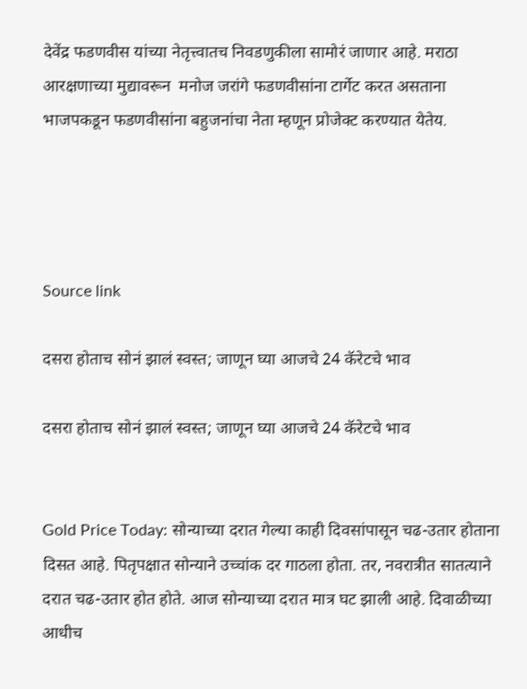देवेंद्र फडणवीस यांच्या नेतृत्त्वातच निवडणुकीला सामोरं जाणार आहे. मराठा आरक्षणाच्या मुद्यावरून  मनोज जरांगे फडणवीसांना टार्गेट करत असताना भाजपकडून फडणवीसांना बहुजनांचा नेता म्हणून प्रोजेक्ट करण्यात येतेय.




Source link

दसरा होताच सोनं झालं स्वस्त; जाणून घ्या आजचे 24 कॅरेटचे भाव

दसरा होताच सोनं झालं स्वस्त; जाणून घ्या आजचे 24 कॅरेटचे भाव


Gold Price Today: सोन्याच्या दरात गेल्या काही दिवसांपासून चढ-उतार होताना दिसत आहे. पितृपक्षात सोन्याने उच्चांक दर गाठला होता. तर, नवरात्रीत सातत्याने दरात चढ-उतार होत होते. आज सोन्याच्या दरात मात्र घट झाली आहे. दिवाळीच्या आधीच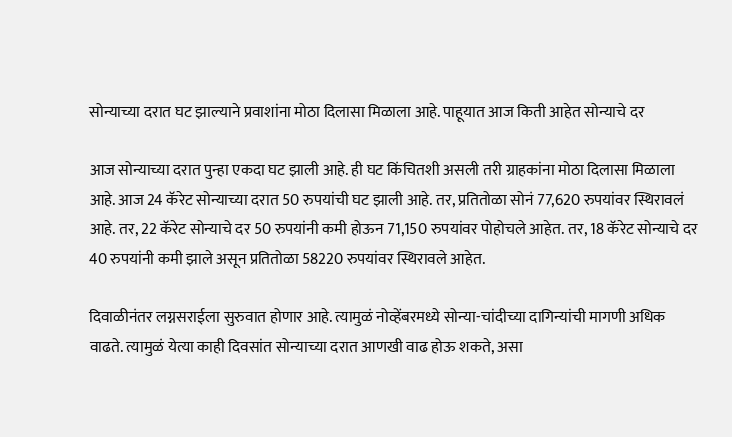सोन्याच्या दरात घट झाल्याने प्रवाशांना मोठा दिलासा मिळाला आहे. पाहूयात आज किती आहेत सोन्याचे दर

आज सोन्याच्या दरात पुन्हा एकदा घट झाली आहे. ही घट किंचितशी असली तरी ग्राहकांना मोठा दिलासा मिळाला आहे. आज 24 कॅरेट सोन्याच्या दरात 50 रुपयांची घट झाली आहे. तर, प्रतितोळा सोनं 77,620 रुपयांवर स्थिरावलं आहे. तर, 22 कॅरेट सोन्याचे दर 50 रुपयांनी कमी होऊन 71,150 रुपयांवर पोहोचले आहेत. तर, 18 कॅरेट सोन्याचे दर 40 रुपयांनी कमी झाले असून प्रतितोळा 58220 रुपयांवर स्थिरावले आहेत.

दिवाळीनंतर लग्नसराईला सुरुवात होणार आहे. त्यामुळं नोव्हेंबरमध्ये सोन्या-चांदीच्या दागिन्यांची मागणी अधिक वाढते. त्यामुळं येत्या काही दिवसांत सोन्याच्या दरात आणखी वाढ होऊ शकते, असा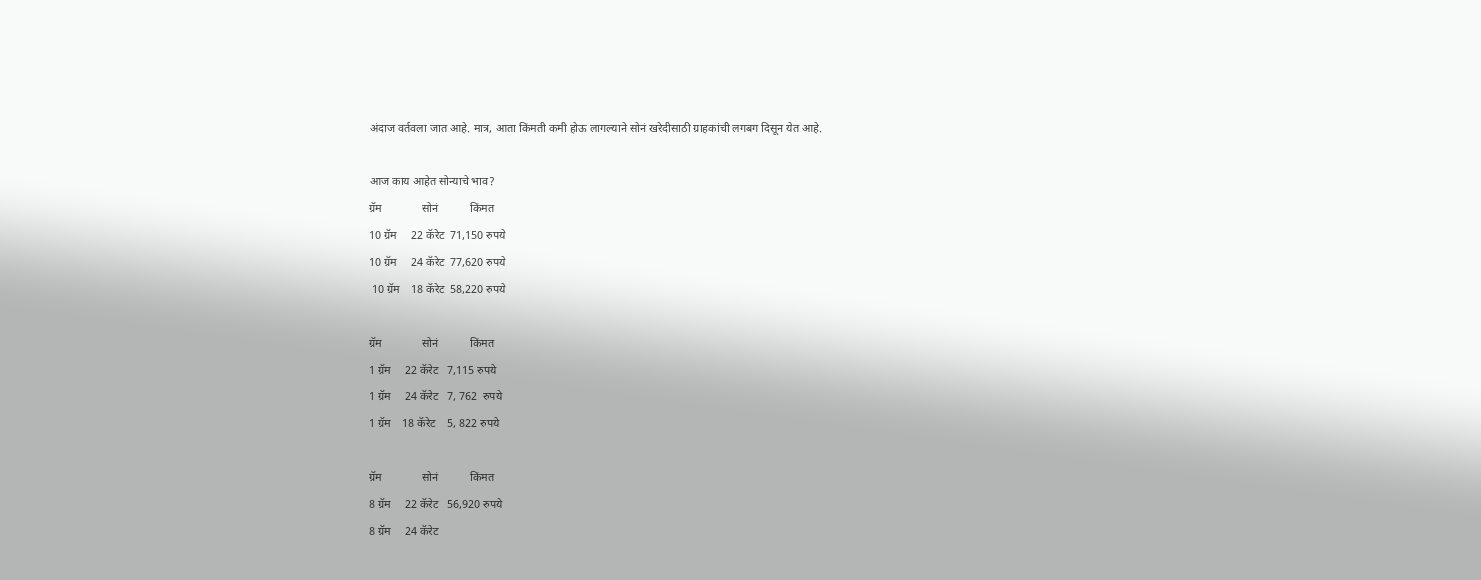अंदाज वर्तवला जात आहे. मात्र, आता किंमती कमी होऊ लागल्याने सोनं खरेदीसाठी ग्राहकांची लगबग दिसून येत आहे.

आज काय आहेत सोन्याचे भाव?
ग्रॅम              सोनं           किंमत
10 ग्रॅम     22 कॅरेट  71,150 रुपये
10 ग्रॅम     24 कॅरेट  77,620 रुपये
 10 ग्रॅम    18 कॅरेट  58,220 रुपये

ग्रॅम              सोनं           किंमत
1 ग्रॅम     22 कॅरेट   7,115 रुपये
1 ग्रॅम     24 कॅरेट   7, 762  रुपये
1 ग्रॅम    18 कॅरेट    5, 822 रुपये

ग्रॅम              सोनं           किंमत
8 ग्रॅम     22 कॅरेट   56,920 रुपये
8 ग्रॅम     24 कॅरेट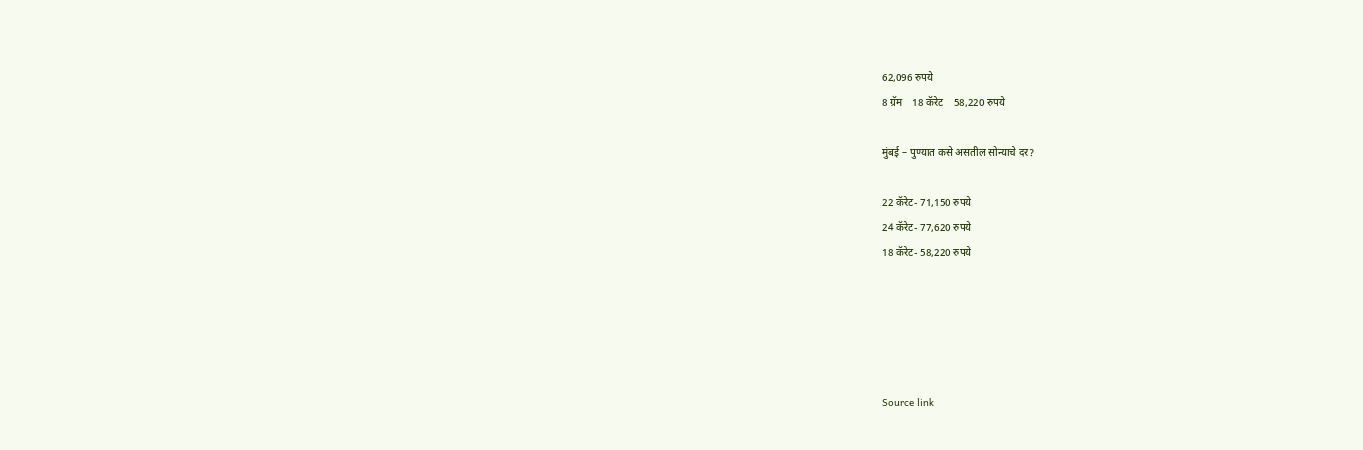62,096 रुपये
8 ग्रॅम    18 कॅरेट    58,220 रुपये

मुंबई – पुण्यात कसे असतील सोन्याचे दर?

22 कॅरेट- 71,150 रुपये
24 कॅरेट- 77,620 रुपये
18 कॅरेट- 58,220 रुपये





Source link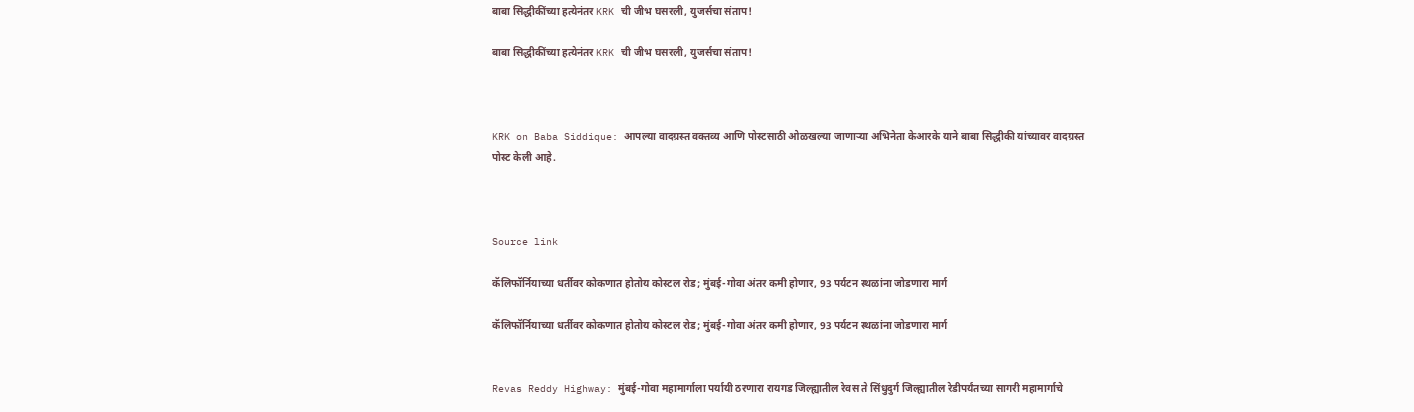बाबा सिद्धीकींच्या हत्येनंतर KRK ची जीभ घसरली, युजर्सचा संताप!

बाबा सिद्धीकींच्या हत्येनंतर KRK ची जीभ घसरली, युजर्सचा संताप!



KRK on Baba Siddique: आपल्या वादग्रस्त वक्तव्य आणि पोस्टसाठी ओळखल्या जाणाऱ्या अभिनेता केआरके याने बाबा सिद्धीकी यांच्यावर वादग्रस्त पोस्ट केली आहे.



Source link

कॅलिफॉर्नियाच्या धर्तीवर कोकणात होतोय कोस्टल रोड; मुंबई-गोवा अंतर कमी होणार, 93 पर्यटन स्थळांना जोडणारा मार्ग

कॅलिफॉर्नियाच्या धर्तीवर कोकणात होतोय कोस्टल रोड; मुंबई-गोवा अंतर कमी होणार, 93 पर्यटन स्थळांना जोडणारा मार्ग


Revas Reddy Highway: मुंबई-गोवा महामार्गाला पर्यायी ठरणारा रायगड जिल्ह्यातील रेवस ते सिंधुदुर्ग जिल्ह्यातील रेडीपर्यंतच्या सागरी महामार्गाचे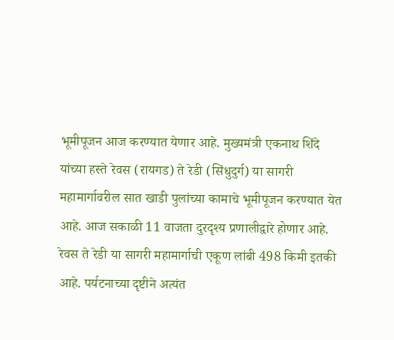भूमीपूजन आज करण्यात येणार आहे. मुख्यमंत्री एकनाथ शिंदे यांच्या हस्ते रेवस (रायगड) ते रेडी (सिंधुदुर्ग) या सागरी महामार्गावरील सात खाडी पुलांच्या कामाचे भूमीपूजन करण्यात येत आहे. आज सकाळी 11 वाजता दुरदृश्य प्रणालीद्वारे होणार आहे. रेवस ते रेडी या सागरी महामार्गाची एकूण लांबी 498 किमी इतकी आहे. पर्यटनाच्या दृष्टीने अत्यंत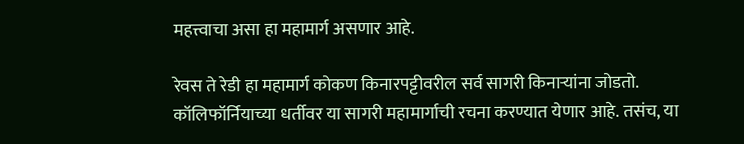महत्त्वाचा असा हा महामार्ग असणार आहे.

रेवस ते रेडी हा महामार्ग कोकण किनारपट्टीवरील सर्व सागरी किनाऱ्यांना जोडतो. कॉलिफॉर्नियाच्या धर्तीवर या सागरी महामार्गाची रचना करण्यात येणार आहे. तसंच, या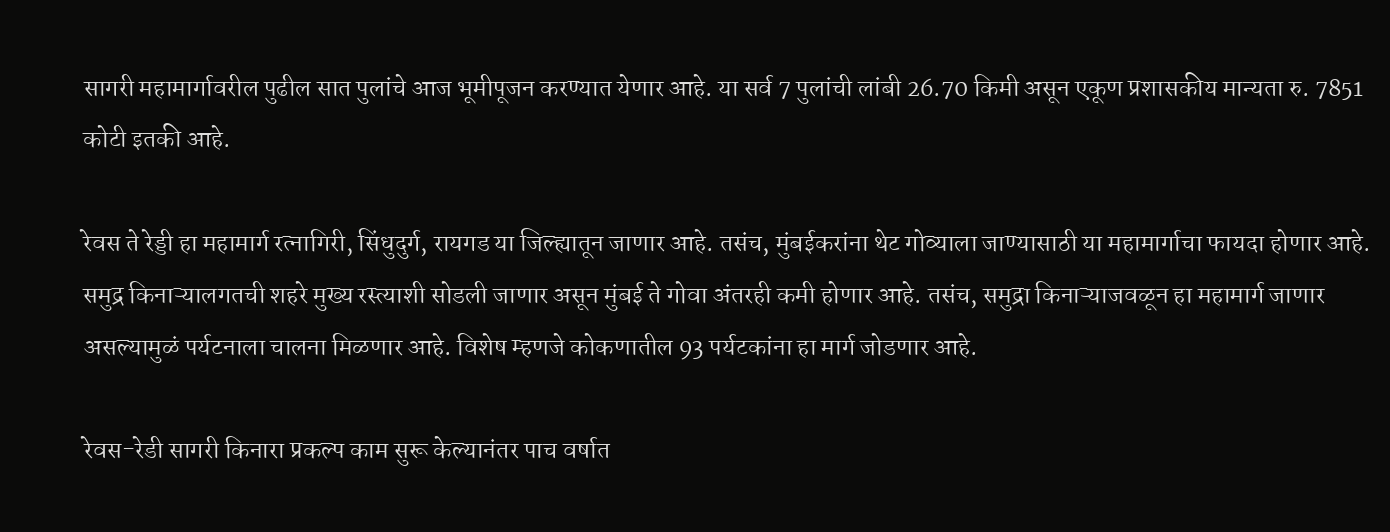सागरी महामार्गावरील पुढील सात पुलांचे आज भूमीपूजन करण्यात येणार आहे. या सर्व 7 पुलांची लांबी 26.70 किमी असून एकूण प्रशासकीय मान्यता रु. 7851 कोटी इतकी आहे.

रेवस ते रेड्डी हा महामार्ग रत्नागिरी, सिंधुदुर्ग, रायगड या जिल्ह्यातून जाणार आहे. तसंच, मुंबईकरांना थेट गोव्याला जाण्यासाठी या महामार्गाचा फायदा होणार आहे. समुद्र किनाऱ्यालगतची शहरे मुख्य रस्त्याशी सोडली जाणार असून मुंबई ते गोवा अंतरही कमी होणार आहे. तसंच, समुद्रा किनाऱ्याजवळून हा महामार्ग जाणार असल्यामुळं पर्यटनाला चालना मिळणार आहे. विशेष म्हणजे कोकणातील 93 पर्यटकांना हा मार्ग जोडणार आहे.

रेवस-रेडी सागरी किनारा प्रकल्प काम सुरू केल्यानंतर पाच वर्षात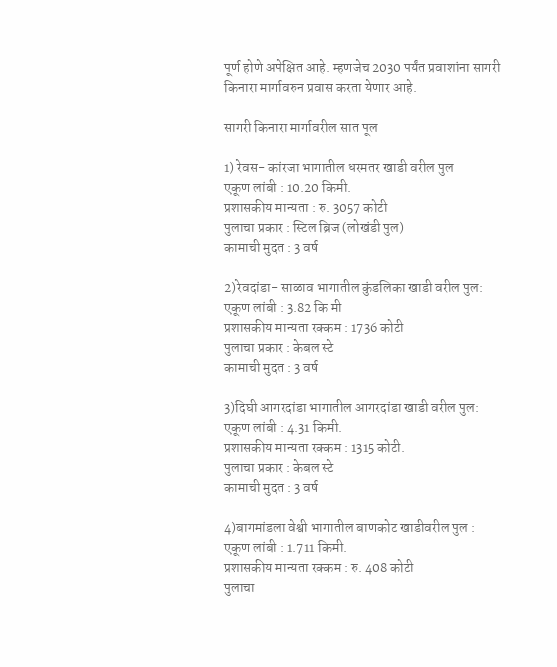पूर्ण होणे अपेक्षित आहे. म्हणजेच 2030 पर्यंत प्रवाशांना सागरी किनारा मार्गावरुन प्रवास करता येणार आहे.

सागरी किनारा मार्गावरील सात पूल

1) रेवस- कांरजा भागातील धरमतर खाडी वरील पुल
एकूण लांबी : 10.20 किमी.
प्रशासकीय मान्यता : रु. 3057 कोटी
पुलाचा प्रकार : स्टिल ब्रिज (लोखंडी पुल)
कामाची मुदत : 3 वर्ष

2)रेवदांडा- साळाव भागातील कुंडलिका खाडी वरील पुल:
एकूण लांबी : 3.82 कि मी
प्रशासकीय मान्यता रक्कम : 1736 कोटी
पुलाचा प्रकार : केबल स्टे
कामाची मुदत : 3 वर्ष

3)दिघी आगरदांडा भागातील आगरदांडा खाडी वरील पुल:
एकूण लांबी : 4.31 किमी.
प्रशासकीय मान्यता रक्कम : 1315 कोटी.
पुलाचा प्रकार : केबल स्टे
कामाची मुदत : 3 वर्ष

4)बागमांडला वेश्वी भागातील बाणकोट खाडीवरील पुल :
एकूण लांबी : 1.711 किमी.
प्रशासकीय मान्यता रक्कम : रु. 408 कोटी
पुलाचा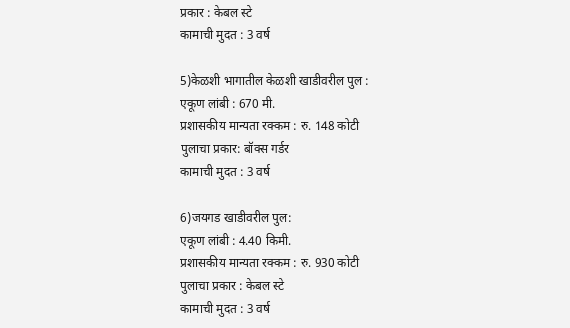प्रकार : केबल स्टे
कामाची मुदत : 3 वर्ष

5)केळशी भागातील केळशी खाडीवरील पुल :
एकूण लांबी : 670 मी.
प्रशासकीय मान्यता रक्कम : रु. 148 कोटी
पुलाचा प्रकार: बॉक्स गर्डर
कामाची मुदत : 3 वर्ष

6)जयगड खाडीवरील पुल:
एकूण लांबी : 4.40 किमी.
प्रशासकीय मान्यता रक्कम : रु. 930 कोटी
पुलाचा प्रकार : केबल स्टे
कामाची मुदत : 3 वर्ष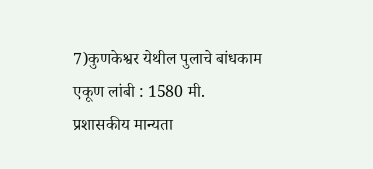7)कुणकेश्वर येथील पुलाचे बांधकाम
एकूण लांबी : 1580 मी.
प्रशासकीय मान्यता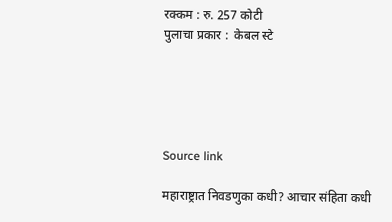रक्कम : रु. 257 कोटी
पुलाचा प्रकार :  केबल स्टे





Source link

महाराष्ट्रात निवडणुका कधी? आचार संहिता कधी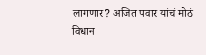लागणार? अजित पवार यांचं मोठं विधान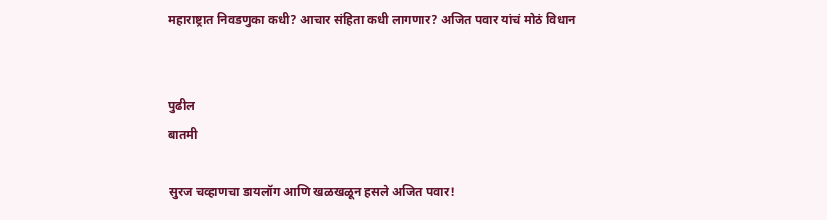महाराष्ट्रात निवडणुका कधी? आचार संहिता कधी लागणार? अजित पवार यांचं मोठं विधान


पुढील
बातमी

सुरज चव्हाणचा डायलॉग आणि खळखळून हसले अजित पवार!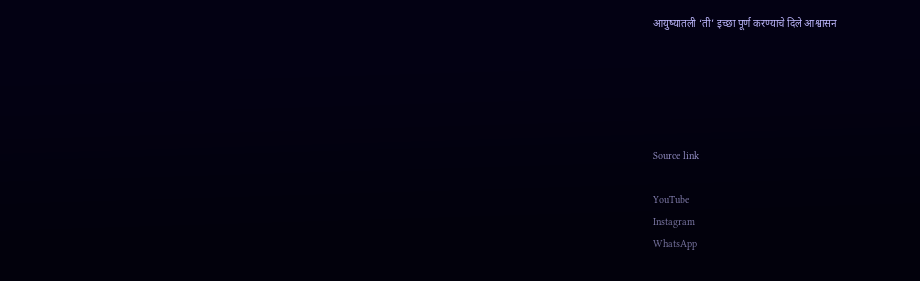आयुष्यातली ‘ती’ इच्छा पूर्ण करण्याचे दिले आश्वासन





Source link

YouTube
Instagram
WhatsApp